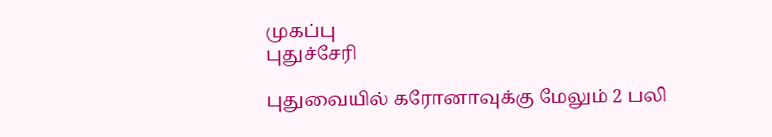முகப்பு
புதுச்சேரி

புதுவையில் கரோனாவுக்கு மேலும் 2 பலி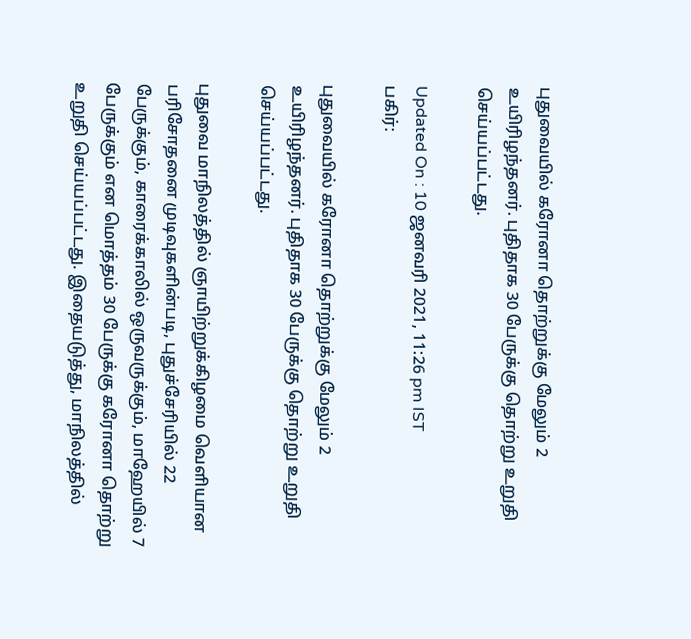புதுவையில் கரோனா தொற்றுக்கு மேலும் 2 உயிரிழந்தனர். புதிதாக 30 பேருக்கு தொற்று உறுதி செய்யப்பட்டது.

Updated On : 10 ஜனவரி 2021, 11:26 pm IST
பகிர்:

புதுவையில் கரோனா தொற்றுக்கு மேலும் 2 உயிரிழந்தனர். புதிதாக 30 பேருக்கு தொற்று உறுதி செய்யப்பட்டது.

புதுவை மாநிலத்தில் ஞாயிற்றுக்கிழமை வெளியான பரிசோதனை முடிவுகளின்படி, புதுச்சேரியில் 22 பேருக்கும், காரைக்காலில் ஒருவருக்கும், மாஹேயில் 7 பேருக்கும் என மொத்தம் 30 பேருக்கு கரோனா தொற்று உறுதி செய்யப்பட்டது. இதையடுத்து, மாநிலத்தில்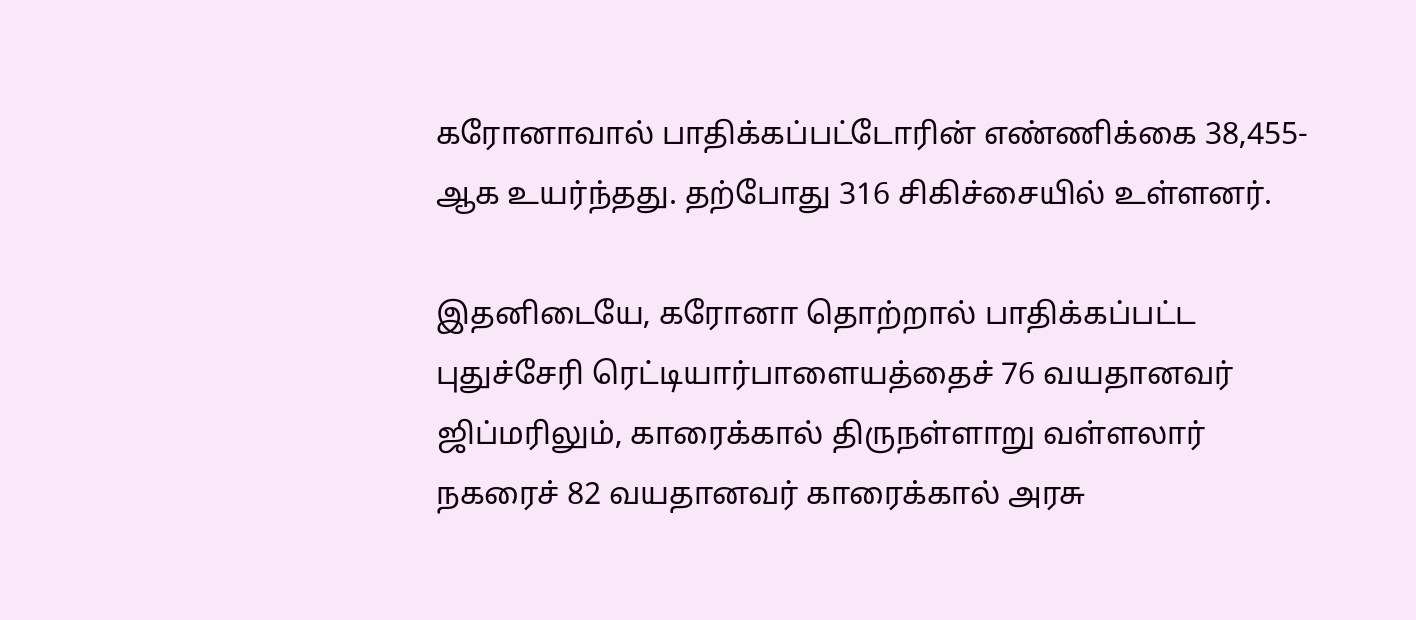கரோனாவால் பாதிக்கப்பட்டோரின் எண்ணிக்கை 38,455-ஆக உயர்ந்தது. தற்போது 316 சிகிச்சையில் உள்ளனர்.

இதனிடையே, கரோனா தொற்றால் பாதிக்கப்பட்ட புதுச்சேரி ரெட்டியார்பாளையத்தைச் 76 வயதானவர் ஜிப்மரிலும், காரைக்கால் திருநள்ளாறு வள்ளலார் நகரைச் 82 வயதானவர் காரைக்கால் அரசு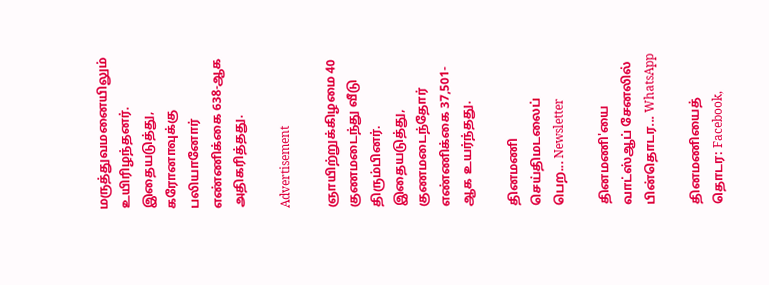மருத்துவமனையிலும் உயிரிழந்தனர். இதையடுத்து, கரோனாவுக்கு பலியானோர் எண்ணிக்கை 638-ஆக அதிகரித்தது.

Advertisement

ஞாயிற்றுக்கிழமை 40 குணமடைந்து வீடு திரும்பினர். இதையடுத்து, குணமடைந்தோர் எண்ணிக்கை 37,501-ஆக உயர்ந்தது.

தினமணி செய்திமடலைப் பெற... Newsletter

தினமணி'யை வாட்ஸ்ஆப் சேனலில் பின்தொடர... WhatsApp

தினமணியைத் தொடர: Facebook,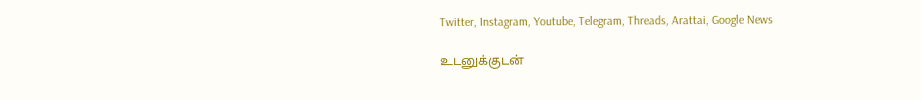Twitter, Instagram, Youtube, Telegram, Threads, Arattai, Google News

உடனுக்குடன்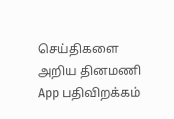செய்திகளை அறிய தினமணி App பதிவிறக்கம்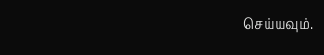செய்யவும்.